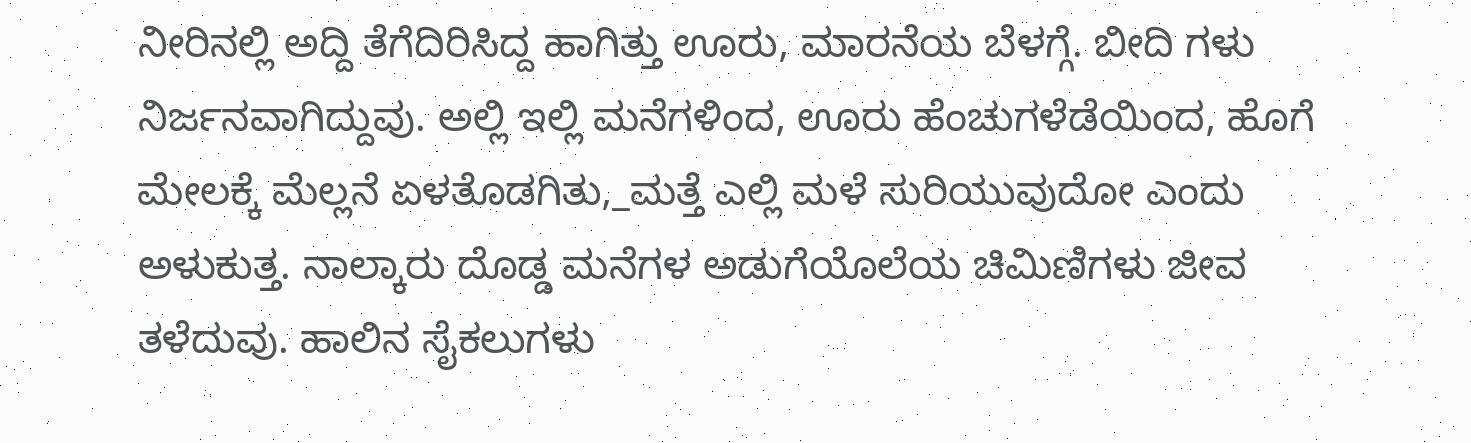ನೀರಿನಲ್ಲಿ ಅದ್ದಿ ತೆಗೆದಿರಿಸಿದ್ದ ಹಾಗಿತ್ತು ಊರು, ಮಾರನೆಯ ಬೆಳಗ್ಗೆ. ಬೀದಿ ಗಳು ನಿರ್ಜನವಾಗಿದ್ದುವು. ಅಲ್ಲಿ ಇಲ್ಲಿ ಮನೆಗಳಿಂದ, ಊರು ಹೆಂಚುಗಳೆಡೆಯಿಂದ, ಹೊಗೆ ಮೇಲಕ್ಕೆ ಮೆಲ್ಲನೆ ಏಳತೊಡಗಿತು,_ಮತ್ತೆ ಎಲ್ಲಿ ಮಳೆ ಸುರಿಯುವುದೋ ಎಂದು ಅಳುಕುತ್ತ. ನಾಲ್ಕಾರು ದೊಡ್ಡ ಮನೆಗಳ ಅಡುಗೆಯೊಲೆಯ ಚಿಮಿಣಿಗಳು ಜೀವ ತಳೆದುವು. ಹಾಲಿನ ಸೈಕಲುಗಳು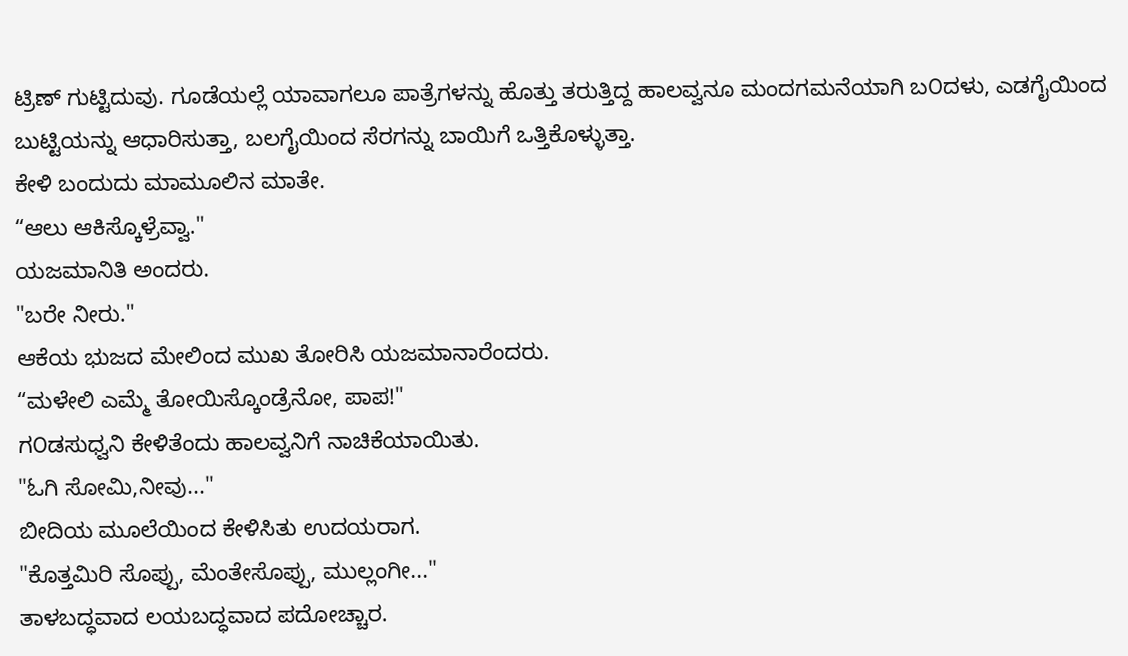ಟ್ರಿಣ್ ಗುಟ್ಟಿದುವು. ಗೂಡೆಯಲ್ಲೆ ಯಾವಾಗಲೂ ಪಾತ್ರೆಗಳನ್ನು ಹೊತ್ತು ತರುತ್ತಿದ್ದ ಹಾಲವ್ವನೂ ಮಂದಗಮನೆಯಾಗಿ ಬ೦ದಳು, ಎಡಗೈಯಿಂದ ಬುಟ್ಟಿಯನ್ನು ಆಧಾರಿಸುತ್ತಾ, ಬಲಗೈಯಿಂದ ಸೆರಗನ್ನು ಬಾಯಿಗೆ ಒತ್ತಿಕೊಳ್ಳುತ್ತಾ.
ಕೇಳಿ ಬಂದುದು ಮಾಮೂಲಿನ ಮಾತೇ.
“ಆಲು ಆಕಿಸ್ಕೊಳ್ರೆವ್ವಾ."
ಯಜಮಾನಿತಿ ಅಂದರು.
"ಬರೇ ನೀರು."
ಆಕೆಯ ಭುಜದ ಮೇಲಿಂದ ಮುಖ ತೋರಿಸಿ ಯಜಮಾನಾರೆಂದರು.
“ಮಳೇಲಿ ಎಮ್ಮೆ ತೋಯಿಸ್ಕೊಂಡ್ರೆನೋ, ಪಾಪ!"
ಗ೦ಡಸುಧ್ವನಿ ಕೇಳಿತೆಂದು ಹಾಲವ್ವನಿಗೆ ನಾಚಿಕೆಯಾಯಿತು.
"ಓಗಿ ಸೋಮಿ,ನೀವು..."
ಬೀದಿಯ ಮೂಲೆಯಿಂದ ಕೇಳಿಸಿತು ಉದಯರಾಗ.
"ಕೊತ್ತಮಿರಿ ಸೊಪ್ಪು, ಮೆಂತೇಸೊಪ್ಪು, ಮುಲ್ಲಂಗೀ..."
ತಾಳಬದ್ಧವಾದ ಲಯಬದ್ಧವಾದ ಪದೋಚ್ಚಾರ.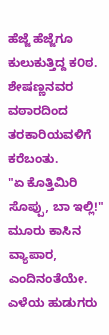ಹೆಜ್ಜೆ ಹೆಜ್ಜೆಗೂ ಕುಲುಕುತ್ತಿದ್ದ ಕ೦ಠ.
ಶೇಷಣ್ಣನವರ ವಠಾರದಿಂದ ತರಕಾರಿಯವಳಿಗೆ ಕರೆಬಂತು.
"ಏ ಕೊತ್ತಿಮಿರಿ ಸೊಪ್ಪು, ಬಾ ಇಲ್ಲಿ!"
ಮೂರು ಕಾಸಿನ ವ್ಯಾಪಾರ, ಎಂದಿನಂತೆಯೇ.
ಎಳೆಯ ಹುಡುಗರು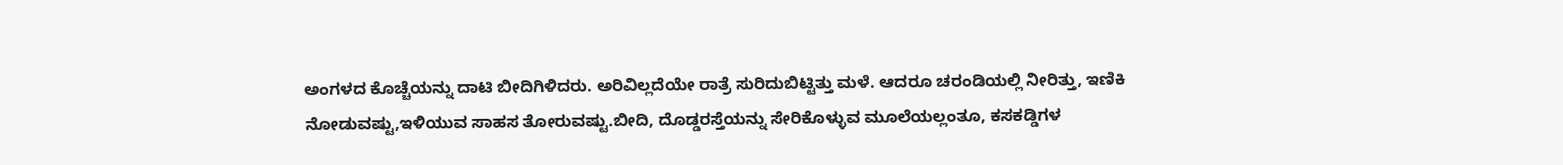ಅಂಗಳದ ಕೊಚ್ಚೆಯನ್ನು ದಾಟಿ ಬೀದಿಗಿಳಿದರು. ಅರಿವಿಲ್ಲದೆಯೇ ರಾತ್ರೆ ಸುರಿದುಬಿಟ್ಟಿತ್ತು ಮಳೆ. ಆದರೂ ಚರಂಡಿಯಲ್ಲಿ ನೀರಿತ್ತು, ಇಣಿಕಿ ನೋಡುವಷ್ಟು,ಇಳಿಯುವ ಸಾಹಸ ತೋರುವಷ್ಟು.ಬೀದಿ, ದೊಡ್ಡರಸ್ತೆಯನ್ನು ಸೇರಿಕೊಳ್ಳುವ ಮೂಲೆಯಲ್ಲಂತೂ, ಕಸಕಡ್ಡಿಗಳ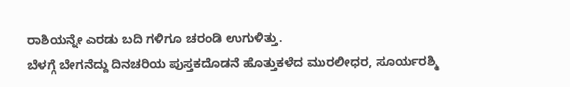ರಾಶಿಯನ್ನೇ ಎರಡು ಬದಿ ಗಳಿಗೂ ಚರಂಡಿ ಉಗುಳಿತ್ತು.
ಬೆಳಗ್ಗೆ ಬೇಗನೆದ್ದು ದಿನಚರಿಯ ಪುಸ್ತಕದೊಡನೆ ಹೊತ್ತುಕಳೆದ ಮುರಲೀಧರ, ಸೂರ್ಯರಶ್ಮಿ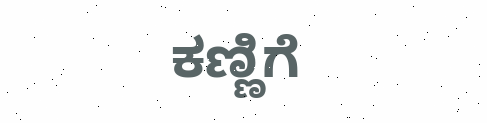ಕಣ್ಣಿಗೆ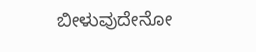ಬೀಳುವುದೇನೋ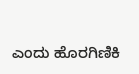ಎಂದು ಹೊರಗಿಣಿಕಿ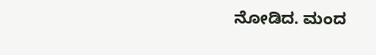ನೋಡಿದ. ಮಂದ